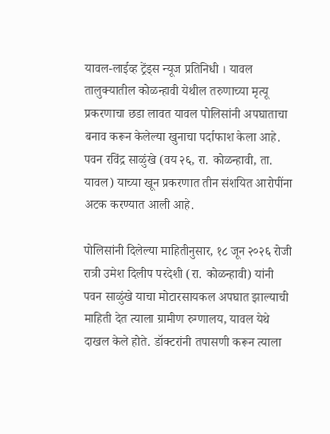यावल-लाईव्ह ट्रेंड्स न्यूज प्रतिनिधी । यावल तालुक्यातील कोळन्हावी येथील तरुणाच्या मृत्यू प्रकरणाचा छडा लावत यावल पोलिसांनी अपघाताचा बनाव करून केलेल्या खुनाचा पर्दाफाश केला आहे. पवन रविंद्र साळुंखे (वय २६, रा. कोळन्हावी, ता. यावल) याच्या खून प्रकरणात तीन संशयित आरोपींना अटक करण्यात आली आहे.

पोलिसांनी दिलेल्या माहितीनुसार, १८ जून २०२६ रोजी रात्री उमेश दिलीप परदेशी (रा. कोळन्हावी) यांनी पवन साळुंखे याचा मोटारसायकल अपघात झाल्याची माहिती देत त्याला ग्रामीण रुग्णालय, यावल येथे दाखल केले होते. डॉक्टरांनी तपासणी करून त्याला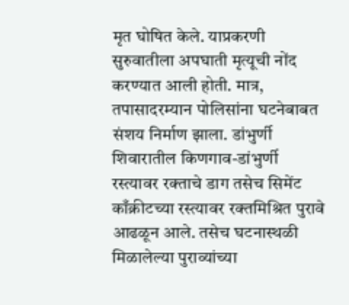मृत घोषित केले. याप्रकरणी सुरुवातीला अपघाती मृत्यूची नोंद करण्यात आली होती. मात्र, तपासादरम्यान पोलिसांना घटनेबाबत संशय निर्माण झाला. डांभुर्णी शिवारातील किणगाव-डांभुर्णी रस्त्यावर रक्ताचे डाग तसेच सिमेंट काँक्रीटच्या रस्त्यावर रक्तमिश्रित पुरावे आढळून आले. तसेच घटनास्थळी मिळालेल्या पुराव्यांच्या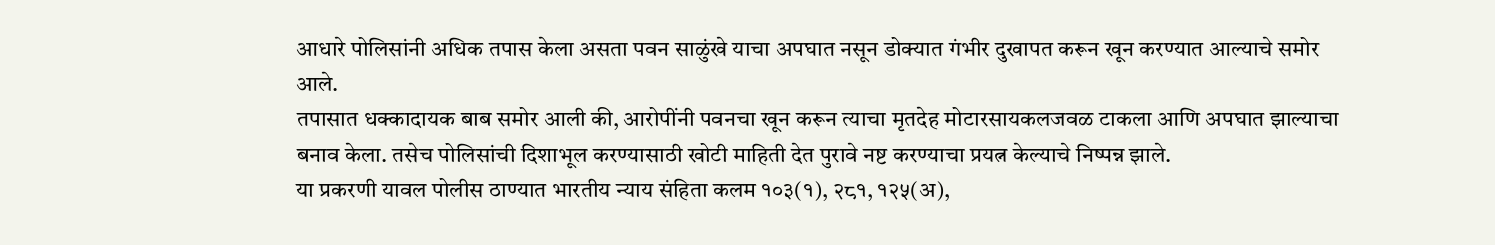आधारे पोलिसांनी अधिक तपास केला असता पवन साळुंखे याचा अपघात नसून डोक्यात गंभीर दुखापत करून खून करण्यात आल्याचे समोर आले.
तपासात धक्कादायक बाब समोर आली की, आरोपींनी पवनचा खून करून त्याचा मृतदेह मोटारसायकलजवळ टाकला आणि अपघात झाल्याचा बनाव केला. तसेच पोलिसांची दिशाभूल करण्यासाठी खोटी माहिती देत पुरावे नष्ट करण्याचा प्रयत्न केल्याचे निष्पन्न झाले.
या प्रकरणी यावल पोलीस ठाण्यात भारतीय न्याय संहिता कलम १०३(१), २८१, १२५(अ),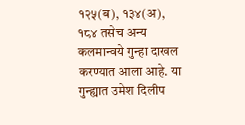१२५(ब), १३४(अ), १८४ तसेच अन्य कलमान्वये गुन्हा दाखल करण्यात आला आहे. या गुन्ह्यात उमेश दिलीप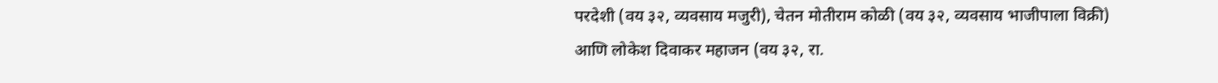परदेशी (वय ३२, व्यवसाय मजुरी), चेतन मोतीराम कोळी (वय ३२, व्यवसाय भाजीपाला विक्री) आणि लोकेश दिवाकर महाजन (वय ३२, रा.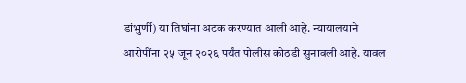डांभुर्णी) या तिघांना अटक करण्यात आली आहे. न्यायालयाने आरोपींना २५ जून २०२६ पर्यंत पोलीस कोठडी सुनावली आहे. यावल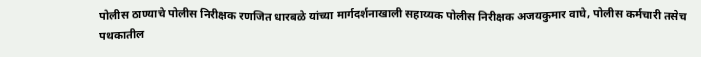पोलीस ठाण्याचे पोलीस निरीक्षक रणजित धारबळे यांच्या मार्गदर्शनाखाली सहाय्यक पोलीस निरीक्षक अजयकुमार वाघे, पोलीस कर्मचारी तसेच पथकातील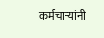कर्मचाऱ्यांनी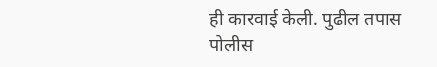ही कारवाई केली. पुढील तपास पोलीस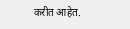करीत आहेत.